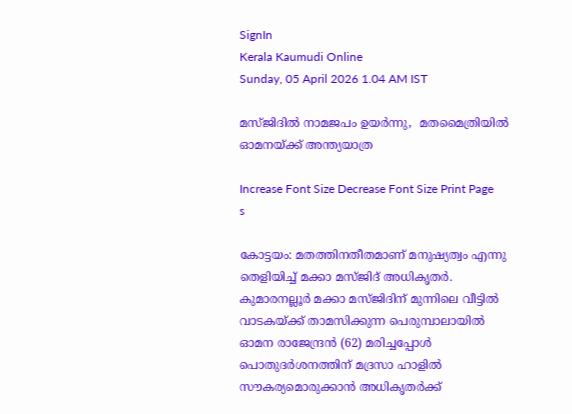SignIn
Kerala Kaumudi Online
Sunday, 05 April 2026 1.04 AM IST

മസ്ജിദിൽ നാമജപം ഉയർന്നു,  മതമൈത്രിയിൽ ഓമനയ്‌ക്ക് അന്ത്യയാത്ര

Increase Font Size Decrease Font Size Print Page
s

കോട്ടയം: മതത്തിനതീതമാണ് മനുഷ്യത്വം എന്നു തെളിയിച്ച് മക്കാ മസ്ജിദ് അധികൃതർ. കുമാരനല്ലൂർ മക്കാ മസ്ജിദിന് മുന്നിലെ വീട്ടിൽ വാടകയ്ക്ക് താമസിക്കുന്ന പെരുമ്പാലായിൽ ഓമന രാജേന്ദ്രൻ (62) മരിച്ചപ്പോൾ പൊതുദർശനത്തിന് മദ്രസാ ഹാളിൽ സൗകര്യമൊരുക്കാൻ അധികൃതർക്ക്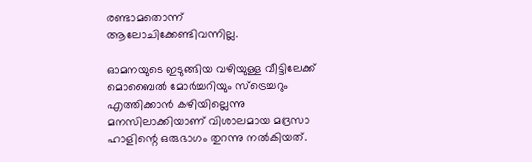രണ്ടാമതൊന്ന് ആലോചിക്കേണ്ടിവന്നില്ല.

ഓമനയുടെ ഇടുങ്ങിയ വഴിയുള്ള വീട്ടിലേക്ക് മൊബൈൽ മോർച്ചറിയും സ്ട്രെച്ചറും എത്തിക്കാൻ കഴിയില്ലെന്നു മനസിലാക്കിയാണ് വിശാലമായ മദ്രസാ ഹാളിന്റെ ഒരുഭാഗം തുറന്നു നൽകിയത്.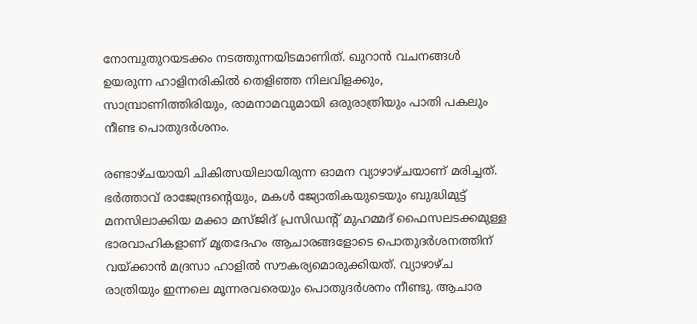നോമ്പുതുറയടക്കം നടത്തുന്നയിടമാണിത്. ഖുറാൻ വചനങ്ങൾ ഉയരുന്ന ഹാളിനരികിൽ തെളിഞ്ഞ നിലവിളക്കും, സാമ്പ്രാണിത്തിരിയും, രാമനാമവുമായി ഒരുരാത്രിയും പാതി പകലും നീണ്ട പൊതുദർശനം.

രണ്ടാഴ്ചയായി ചികിത്സയിലായിരുന്ന ഓമന വ്യാഴാഴ്ചയാണ് മരിച്ചത്. ഭർത്താവ് രാജേന്ദ്രന്റെയും, മകൾ ജ്യോതികയുടെയും ബുദ്ധിമുട്ട് മനസിലാക്കിയ മക്കാ മസ്ജിദ് പ്രസിഡന്റ് മുഹമ്മദ് ഫൈസലടക്കമുള്ള ഭാരവാഹികളാണ് മൃതദേഹം ആചാരങ്ങളോടെ പൊതുദർശനത്തിന് വയ്ക്കാൻ മദ്രസാ ഹാളിൽ സൗകര്യമൊരുക്കിയത്. വ്യാഴാഴ്ച രാത്രിയും ഇന്നലെ മൂന്നരവരെയും പൊതുദർശനം നീണ്ടു. ആചാര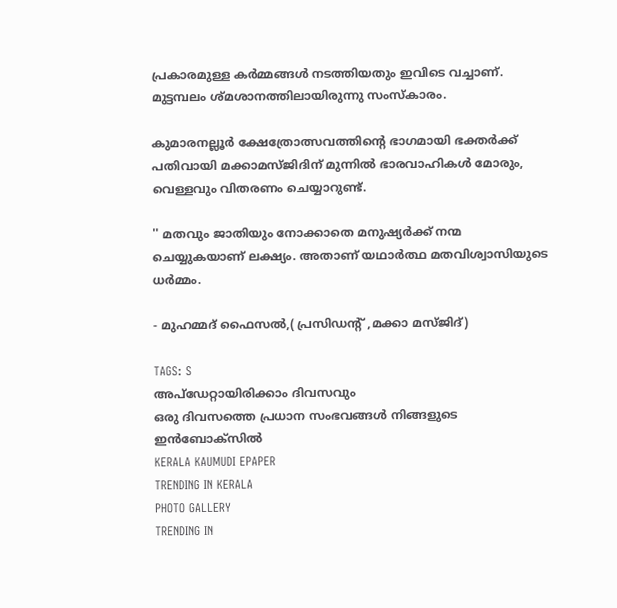പ്രകാരമുള്ള കർമ്മങ്ങൾ നടത്തിയതും ഇവിടെ വച്ചാണ്. മുട്ടമ്പലം ശ്മശാനത്തിലായിരുന്നു സംസ്കാരം.

കുമാരനല്ലൂർ ക്ഷേത്രോത്സവത്തിന്റെ ഭാഗമായി ഭക്തർക്ക് പതിവായി മക്കാമസ്ജിദിന് മുന്നിൽ ഭാരവാഹികൾ മോരും, വെള്ളവും വിതരണം ചെയ്യാറുണ്ട്.

'' മതവും ജാതിയും നോക്കാതെ മനുഷ്യർക്ക് നന്മ ചെയ്യുകയാണ് ലക്ഷ്യം. അതാണ് യഥാർത്ഥ മതവിശ്വാസിയുടെ ധർമ്മം.

- മുഹമ്മദ് ഫൈസൽ,( പ്രസിഡന്റ് ,മക്കാ മസ്ജിദ്)

TAGS: S
അപ്ഡേറ്റായിരിക്കാം ദിവസവും
ഒരു ദിവസത്തെ പ്രധാന സംഭവങ്ങൾ നിങ്ങളുടെ ഇൻബോക്സിൽ
KERALA KAUMUDI EPAPER
TRENDING IN KERALA
PHOTO GALLERY
TRENDING IN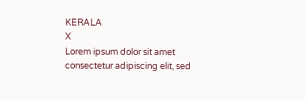KERALA
X
Lorem ipsum dolor sit amet
consectetur adipiscing elit, sed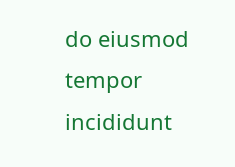do eiusmod tempor incididunt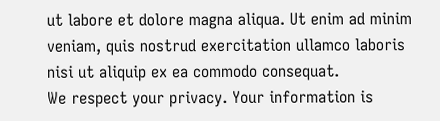ut labore et dolore magna aliqua. Ut enim ad minim veniam, quis nostrud exercitation ullamco laboris nisi ut aliquip ex ea commodo consequat.
We respect your privacy. Your information is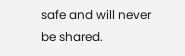safe and will never be shared.